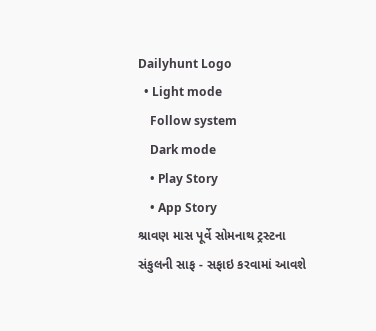Dailyhunt Logo
  • Light mode
    Follow system
    Dark mode
    • Play Story
    • App Story
શ્રાવણ માસ પૂર્વે સોમનાથ ટ્રસ્ટના સંકુલની સાફ - સફાઇ કરવામાં આવશે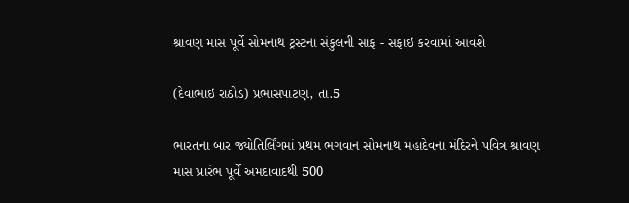શ્રાવણ માસ પૂર્વે સોમનાથ ટ્રસ્ટના સંકુલની સાફ - સફાઇ કરવામાં આવશે

(દેવાભાઇ રાઠોડ) પ્રભાસપાટણ, તા.5

ભારતના બાર જ્યોતિર્લિંગમાં પ્રથમ ભગવાન સોમનાથ મહાદેવના મંદિરને પવિત્ર શ્રાવણ માસ પ્રારંભ પૂર્વે અમદાવાદથી 500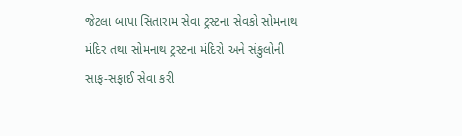જેટલા બાપા સિતારામ સેવા ટ્રસ્ટના સેવકો સોમનાથ મંદિર તથા સોમનાથ ટ્રસ્ટના મંદિરો અને સંકુલોની સાફ-સફાઈ સેવા કરી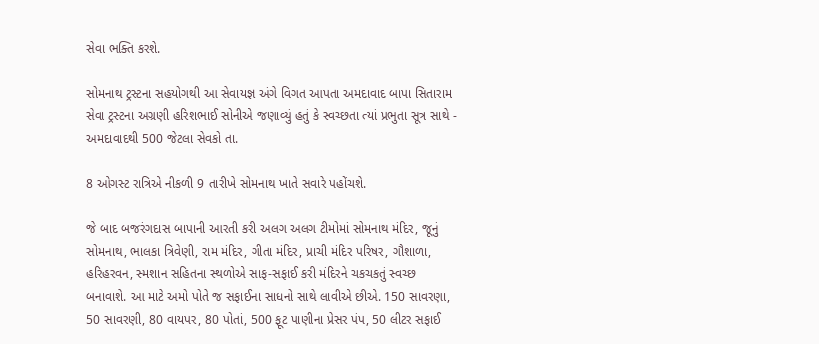સેવા ભક્તિ કરશે.

સોમનાથ ટ્રસ્ટના સહયોગથી આ સેવાયજ્ઞ અંગે વિગત આપતા અમદાવાદ બાપા સિતારામ સેવા ટ્રસ્ટના અગ્રણી હરિશભાઈ સોનીએ જણાવ્યું હતું કે સ્વચ્છતા ત્યાં પ્રભુતા સૂત્ર સાથે - અમદાવાદથી 500 જેટલા સેવકો તા.

8 ઓગસ્ટ રાત્રિએ નીકળી 9 તારીખે સોમનાથ ખાતે સવારે પહોંચશે.

જે બાદ બજરંગદાસ બાપાની આરતી કરી અલગ અલગ ટીમોમાં સોમનાથ મંદિર, જૂનું સોમનાથ, ભાલકા ત્રિવેણી, રામ મંદિર, ગીતા મંદિર, પ્રાચી મંદિર પરિષર, ગૌશાળા, હરિહરવન, સ્મશાન સહિતના સ્થળોએ સાફ-સફાઈ કરી મંદિરને ચકચકતું સ્વચ્છ બનાવાશે. આ માટે અમો પોતે જ સફાઈના સાધનો સાથે લાવીએ છીએ. 150 સાવરણા, 50 સાવરણી, 80 વાયપર, 80 પોતાં, 500 ફૂટ પાણીના પ્રેસર પંપ, 50 લીટર સફાઈ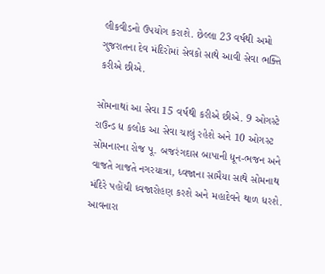લીકવીડનો ઉપયોગ કરાશે. છેલ્લા 23 વર્ષથી અમો ગુજરાતના દેવ મંદિરોમાં સેવકો સાથે આવી સેવા ભક્તિ કરીએ છીએ.

સોમનાથાં આ સેવા 15 વર્ષથી કરીએ છીએ. 9 ઓગસ્ટે રાઉન્ડ ધ કલોક આ સેવા ચાલું રહેશે અને 10 ઓગસ્ટ સોમનારના રોજ પૂ. બજરંગદાસ બાપાની ધૂન-ભજન અને વાજતે ગાજતે નગરયાત્રા, ધ્વજાના સામૈયા સાથે સોમનાથ મંદિરે પહોંચી ધ્વજારોહણ કરશે અને મહાદેવને થાળ ધરશે. આવનારા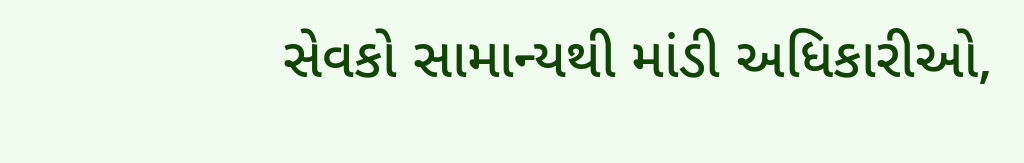સેવકો સામાન્યથી માંડી અધિકારીઓ,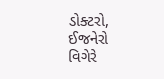ડોક્ટરો, ઈજનેરો વિગેરે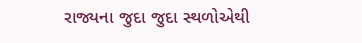રાજ્યના જુદા જુદા સ્થળોએથી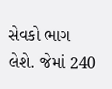સેવકો ભાગ લેશે. જેમાં 240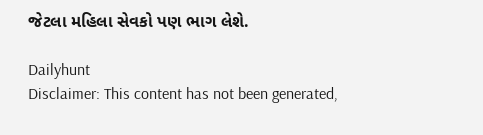જેટલા મહિલા સેવકો પણ ભાગ લેશે.

Dailyhunt
Disclaimer: This content has not been generated,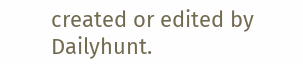created or edited by Dailyhunt.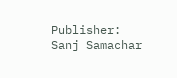Publisher: Sanj Samachar